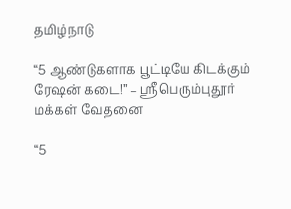தமிழ்நாடு

“5 ஆண்டுகளாக பூட்டியே கிடக்கும் ரேஷன் கடை!” – ஸ்ரீபெரும்புதூர் மக்கள் வேதனை

“5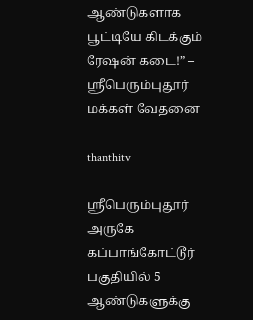ஆண்டுகளாக பூட்டியே கிடக்கும் ரேஷன் கடை!” – ஸ்ரீபெரும்புதூர் மக்கள் வேதனை

thanthitv

ஸ்ரீபெரும்புதூர் அருகே கப்பாங்கோட்டூர் பகுதியில் 5 ஆண்டுகளுக்கு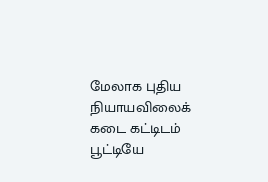மேலாக புதிய நியாயவிலைக் கடை கட்டிடம் பூட்டியே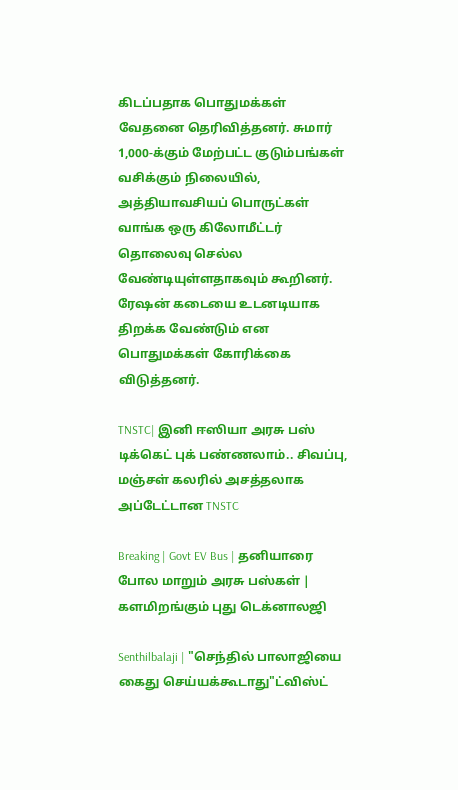கிடப்பதாக பொதுமக்கள் வேதனை தெரிவித்தனர். சுமார் 1,000-க்கும் மேற்பட்ட குடும்பங்கள் வசிக்கும் நிலையில், அத்தியாவசியப் பொருட்கள் வாங்க ஒரு கிலோமீட்டர் தொலைவு செல்ல வேண்டியுள்ளதாகவும் கூறினர். ரேஷன் கடையை உடனடியாக திறக்க வேண்டும் என பொதுமக்கள் கோரிக்கை விடுத்தனர்.

TNSTC| இனி ஈஸியா அரசு பஸ் டிக்கெட் புக் பண்ணலாம்.. சிவப்பு, மஞ்சள் கலரில் அசத்தலாக அப்டேட்டான TNSTC

Breaking | Govt EV Bus | தனியாரை போல மாறும் அரசு பஸ்கள் | களமிறங்கும் புது டெக்னாலஜி

Senthilbalaji | "செந்தில் பாலாஜியை கைது செய்யக்கூடாது"ட்விஸ்ட்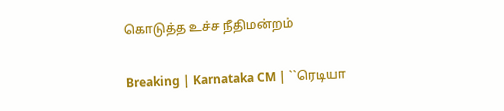கொடுத்த உச்ச நீதிமன்றம்

Breaking | Karnataka CM | ``ரெடியா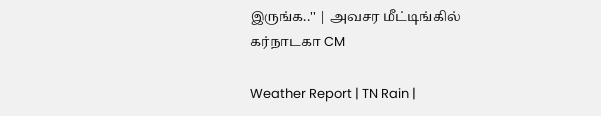இருங்க..'' | அவசர மீட்டிங்கில் கர்நாடகா CM

Weather Report | TN Rain |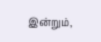இன்றும்,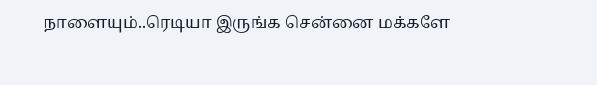நாளையும்..ரெடியா இருங்க சென்னை மக்களே